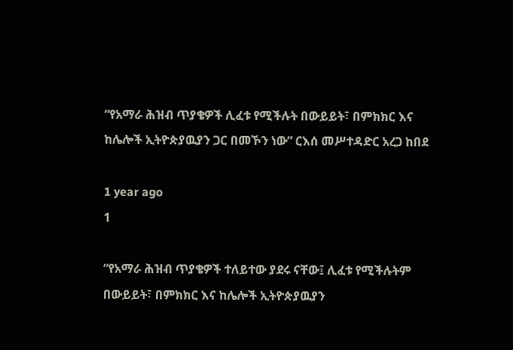“የአማራ ሕዝብ ጥያቄዎች ሊፈቱ የሚችሉት በውይይት፣ በምክክር እና ከሌሎች ኢትዮጵያዉያን ጋር በመኾን ነው” ርእሰ መሥተዳድር አረጋ ከበደ

1 year ago
1

“የአማራ ሕዝብ ጥያቄዎች ተለይተው ያደሩ ናቸው፤ ሊፈቱ የሚችሉትም በውይይት፣ በምክክር እና ከሌሎች ኢትዮጵያዉያን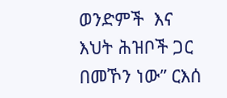ወንድምች  እና እህት ሕዝቦች ጋር በመኾን ነው” ርእሰ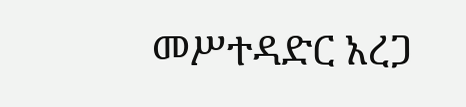መሥተዳድር አረጋ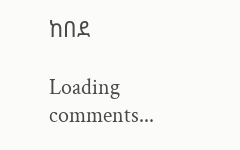ከበደ

Loading comments...